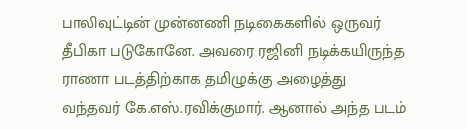பாலிவுட்டின் முன்னணி நடிகைகளில் ஒருவர் தீபிகா படுகோனே. அவரை ரஜினி நடிக்கயிருந்த ராணா படத்திற்காக தமிழுக்கு அழைத்து வந்தவர் கே.எஸ்.ரவிக்குமார். ஆனால் அந்த படம்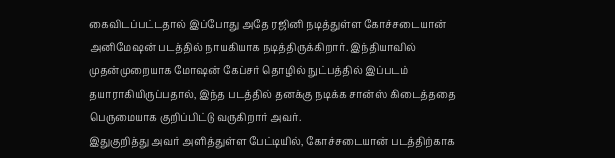கைவிடப்பட்டதால் இப்போது அதே ரஜினி நடித்துள்ள கோச்சடையான் அனிமேஷன் படத்தில் நாயகியாக நடித்திருக்கிறார். இந்தியாவில் முதன்முறையாக மோஷன் கேப்சர் தொழில் நுட்பத்தில் இப்படம் தயாராகியிருப்பதால், இந்த படத்தில் தனக்கு நடிக்க சான்ஸ் கிடைத்ததை பெருமையாக குறிப்பிட்டு வருகிறார் அவர்.
இதுகுறித்து அவர் அளித்துள்ள பேட்டியில், கோச்சடையான் படத்திற்காக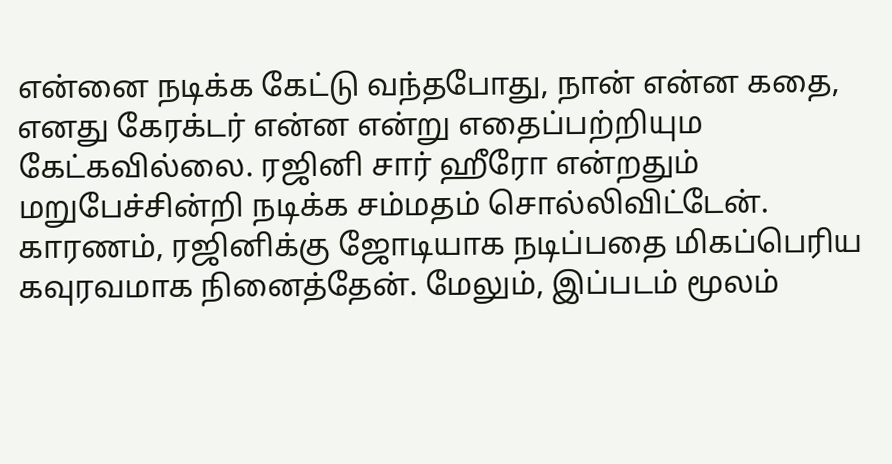என்னை நடிக்க கேட்டு வந்தபோது, நான் என்ன கதை, எனது கேரக்டர் என்ன என்று எதைப்பற்றியும கேட்கவில்லை. ரஜினி சார் ஹீரோ என்றதும் மறுபேச்சின்றி நடிக்க சம்மதம் சொல்லிவிட்டேன். காரணம், ரஜினிக்கு ஜோடியாக நடிப்பதை மிகப்பெரிய கவுரவமாக நினைத்தேன். மேலும், இப்படம் மூலம்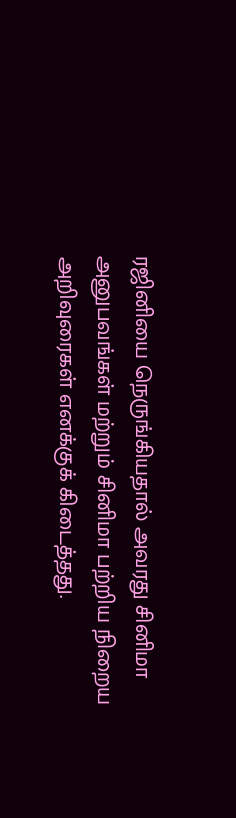ரஜினியை நெருங்கியதால் அவரது சினிமா அனுபவங்கள் மற்றும் சினிமா பற்றிய நிறைய அறிவுரைகள் எனக்குக் கிடைத்தது.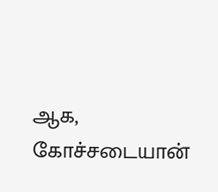ஆக, கோச்சடையான்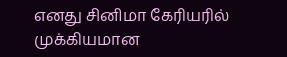எனது சினிமா கேரியரில் முக்கியமான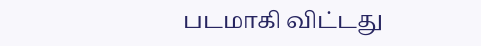படமாகி விட்டது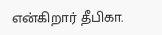என்கிறார் தீபிகா.